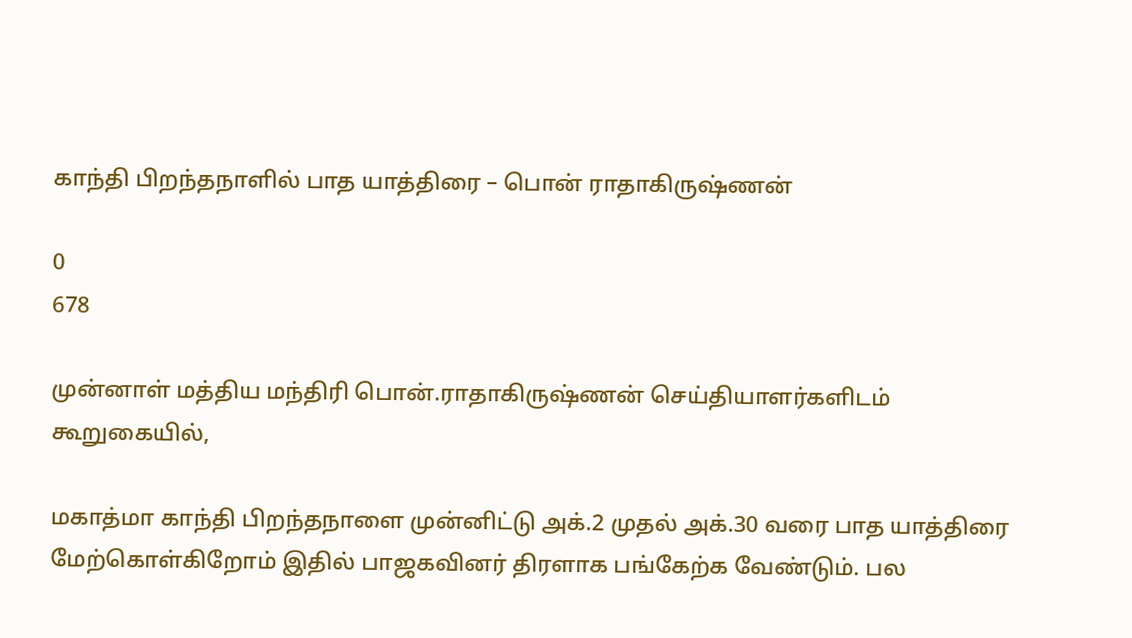காந்தி பிறந்தநாளில் பாத யாத்திரை – பொன் ராதாகிருஷ்ணன்

0
678

முன்னாள் மத்திய மந்திரி பொன்.ராதாகிருஷ்ணன் செய்தியாளர்களிடம் கூறுகையில்,

மகாத்மா காந்தி பிறந்தநாளை முன்னிட்டு அக்.2 முதல் அக்.30 வரை பாத யாத்திரை மேற்கொள்கிறோம் இதில் பாஜகவினர் திரளாக பங்கேற்க வேண்டும். பல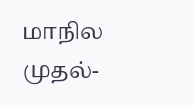மாநில முதல்-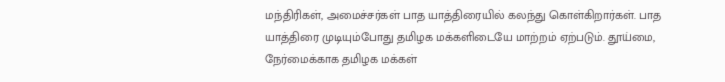மந்திரிகள், அமைச்சர்கள் பாத யாத்திரையில் கலந்து கொள்கிறார்கள். பாத யாத்திரை முடியும்போது தமிழக மக்களிடையே மாற்றம் ஏற்படும். தூய்மை, நேர்மைக்காக தமிழக மக்கள்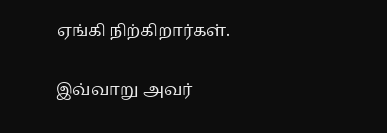ஏங்கி நிற்கிறார்கள்.

இவ்வாறு அவர்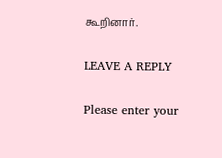கூறினார்.

LEAVE A REPLY

Please enter your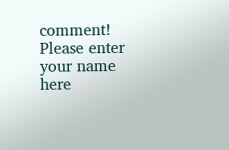comment!
Please enter your name here